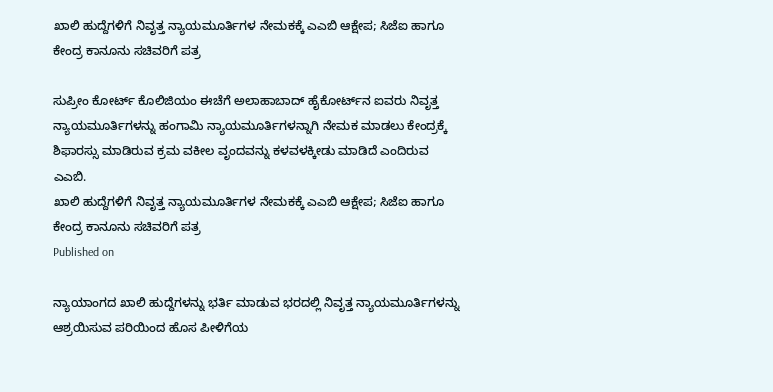ಖಾಲಿ ಹುದ್ದೆಗಳಿಗೆ ನಿವೃತ್ತ ನ್ಯಾಯಮೂರ್ತಿಗಳ ನೇಮಕಕ್ಕೆ ಎಎಬಿ ಆಕ್ಷೇಪ; ಸಿಜೆಐ ಹಾಗೂ ಕೇಂದ್ರ ಕಾನೂನು ಸಚಿವರಿಗೆ ಪತ್ರ

ಸುಪ್ರೀಂ ಕೋರ್ಟ್ ಕೊಲಿಜಿಯಂ ಈಚೆಗೆ ಅಲಾಹಾಬಾದ್ ಹೈಕೋರ್ಟ್‌ನ ಐವರು ನಿವೃತ್ತ ನ್ಯಾಯಮೂರ್ತಿಗಳನ್ನು ಹಂಗಾಮಿ ನ್ಯಾಯಮೂರ್ತಿಗಳನ್ನಾಗಿ ನೇಮಕ ಮಾಡಲು ಕೇಂದ್ರಕ್ಕೆ ಶಿಫಾರಸ್ಸು ಮಾಡಿರುವ ಕ್ರಮ ವಕೀಲ ವೃಂದವನ್ನು ಕಳವಳಕ್ಕೀಡು ಮಾಡಿದೆ ಎಂದಿರುವ ಎಎಬಿ.
ಖಾಲಿ ಹುದ್ದೆಗಳಿಗೆ ನಿವೃತ್ತ ನ್ಯಾಯಮೂರ್ತಿಗಳ ನೇಮಕಕ್ಕೆ ಎಎಬಿ ಆಕ್ಷೇಪ; ಸಿಜೆಐ ಹಾಗೂ ಕೇಂದ್ರ ಕಾನೂನು ಸಚಿವರಿಗೆ ಪತ್ರ
Published on

ನ್ಯಾಯಾಂಗದ ಖಾಲಿ ಹುದ್ದೆಗಳನ್ನು ಭರ್ತಿ ಮಾಡುವ ಭರದಲ್ಲಿ ನಿವೃತ್ತ ನ್ಯಾಯಮೂರ್ತಿಗಳನ್ನು ಆಶ್ರಯಿಸುವ ಪರಿಯಿಂದ ಹೊಸ ಪೀಳಿಗೆಯ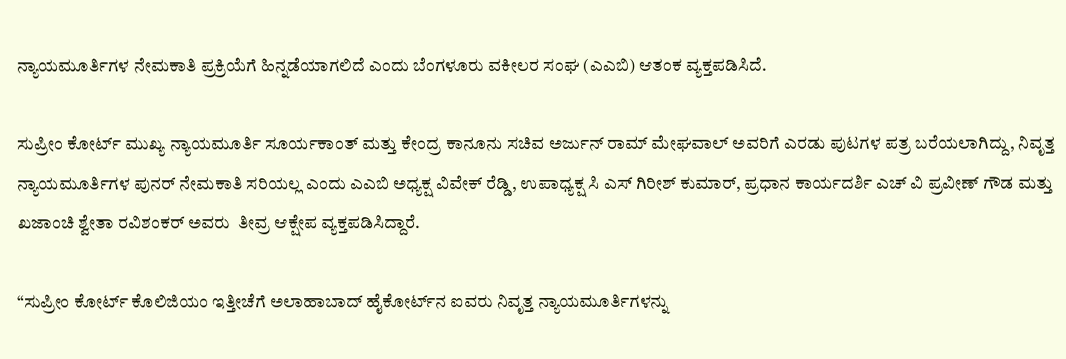ನ್ಯಾಯಮೂರ್ತಿಗಳ ನೇಮಕಾತಿ ಪ್ರಕ್ರಿಯೆಗೆ ಹಿನ್ನಡೆಯಾಗಲಿದೆ ಎಂದು ಬೆಂಗಳೂರು ವಕೀಲರ ಸಂಘ (ಎಎಬಿ) ಆತಂಕ ವ್ಯಕ್ತಪಡಿಸಿದೆ.

ಸುಪ್ರೀಂ ಕೋರ್ಟ್‌ ಮುಖ್ಯ ನ್ಯಾಯಮೂರ್ತಿ ಸೂರ್ಯಕಾಂತ್‌ ಮತ್ತು ಕೇಂದ್ರ ಕಾನೂನು ಸಚಿವ ಅರ್ಜುನ್ ರಾಮ್‌ ಮೇಘವಾಲ್‌ ಅವರಿಗೆ ಎರಡು ಪುಟಗಳ ಪತ್ರ ಬರೆಯಲಾಗಿದ್ದು, ನಿವೃತ್ತ ನ್ಯಾಯಮೂರ್ತಿಗಳ ಪುನರ್‌ ನೇಮಕಾತಿ ಸರಿಯಲ್ಲ ಎಂದು ಎಎಬಿ ಅಧ್ಯಕ್ಷ ವಿವೇಕ್‌ ರೆಡ್ಡಿ, ಉಪಾಧ್ಯಕ್ಷ ಸಿ ಎಸ್‌ ಗಿರೀಶ್‌ ಕುಮಾರ್, ಪ್ರಧಾನ ಕಾರ್ಯದರ್ಶಿ ಎಚ್‌ ವಿ ಪ್ರವೀಣ್‌ ಗೌಡ ಮತ್ತು ಖಜಾಂಚಿ ಶ್ವೇತಾ ರವಿಶಂಕರ್‌ ಅವರು  ತೀವ್ರ ಆಕ್ಷೇಪ ವ್ಯಕ್ತಪಡಿಸಿದ್ದಾರೆ.

“ಸುಪ್ರೀಂ ಕೋರ್ಟ್ ಕೊಲಿಜಿಯಂ ಇತ್ತೀಚೆಗೆ ಅಲಾಹಾಬಾದ್ ಹೈಕೋರ್ಟ್‌ನ ಐವರು ನಿವೃತ್ತ ನ್ಯಾಯಮೂರ್ತಿಗಳನ್ನು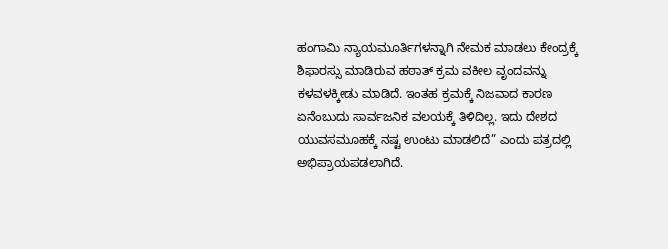ಹಂಗಾಮಿ ನ್ಯಾಯಮೂರ್ತಿಗಳನ್ನಾಗಿ ನೇಮಕ ಮಾಡಲು ಕೇಂದ್ರಕ್ಕೆ ಶಿಫಾರಸ್ಸು ಮಾಡಿರುವ ಹಠಾತ್ ಕ್ರಮ ವಕೀಲ ವೃಂದವನ್ನು ಕಳವಳಕ್ಕೀಡು ಮಾಡಿದೆ. ಇಂತಹ ಕ್ರಮಕ್ಕೆ ನಿಜವಾದ ಕಾರಣ ಏನೆಂಬುದು ಸಾರ್ವಜನಿಕ ವಲಯಕ್ಕೆ ತಿಳಿದಿಲ್ಲ. ಇದು ದೇಶದ ಯುವಸಮೂಹಕ್ಕೆ ನಷ್ಟ ಉಂಟು ಮಾಡಲಿದೆ” ಎಂದು ಪತ್ರದಲ್ಲಿ ಅಭಿಪ್ರಾಯಪಡಲಾಗಿದೆ.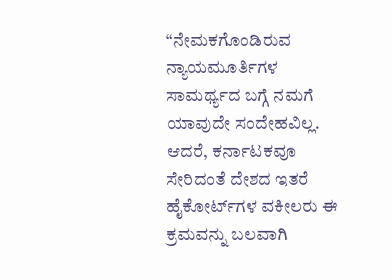“ನೇಮಕಗೊಂಡಿರುವ ನ್ಯಾಯಮೂರ್ತಿಗಳ ಸಾಮರ್ಥ್ಯದ ಬಗ್ಗೆ ನಮಗೆ ಯಾವುದೇ ಸಂದೇಹವಿಲ್ಲ. ಆದರೆ, ಕರ್ನಾಟಕವೂ ಸೇರಿದಂತೆ ದೇಶದ ಇತರೆ ಹೈಕೋರ್ಟ್‌ಗಳ ವಕೀಲರು ಈ ಕ್ರಮವನ್ನು ಬಲವಾಗಿ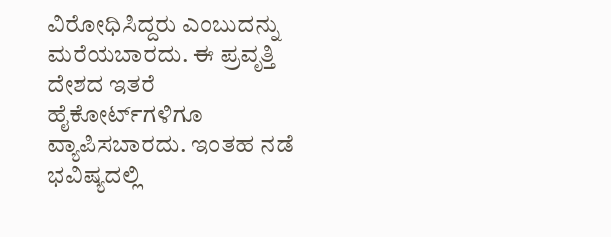ವಿರೋಧಿಸಿದ್ದರು ಎಂಬುದನ್ನು ಮರೆಯಬಾರದು. ಈ ಪ್ರವೃತ್ತಿ ದೇಶದ ಇತರೆ ಹೈಕೋರ್ಟ್‌ಗಳಿಗೂ ವ್ಯಾಪಿಸಬಾರದು. ಇಂತಹ ನಡೆ ಭವಿಷ್ಯದಲ್ಲಿ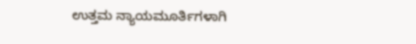ಉತ್ತಮ ನ್ಯಾಯಮೂರ್ತಿಗಳಾಗಿ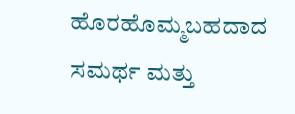ಹೊರಹೊಮ್ಮಬಹದಾದ ಸಮರ್ಥ ಮತ್ತು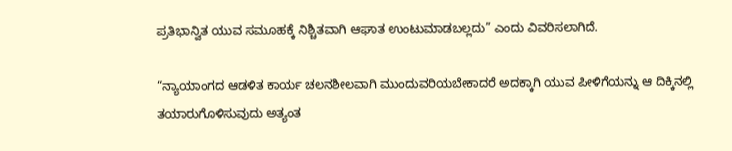ಪ್ರತಿಭಾನ್ವಿತ ಯುವ ಸಮೂಹಕ್ಕೆ ನಿಶ್ಚಿತವಾಗಿ ಆಘಾತ ಉಂಟುಮಾಡಬಲ್ಲದು” ಎಂದು ವಿವರಿಸಲಾಗಿದೆ.

“ನ್ಯಾಯಾಂಗದ ಆಡಳಿತ ಕಾರ್ಯ ಚಲನಶೀಲವಾಗಿ ಮುಂದುವರಿಯಬೇಕಾದರೆ ಅದಕ್ಕಾಗಿ ಯುವ ಪೀಳಿಗೆಯನ್ನು ಆ ದಿಕ್ಕಿನಲ್ಲಿ ತಯಾರುಗೊಳಿಸುವುದು ಅತ್ಯಂತ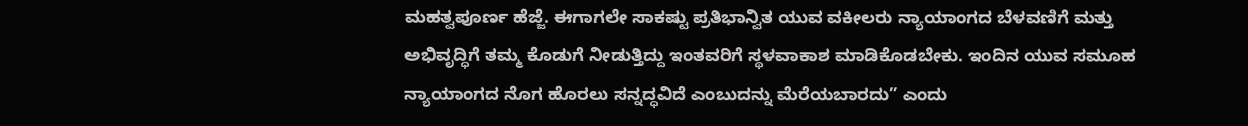ಮಹತ್ವಪೂರ್ಣ ಹೆಜ್ಜೆ. ಈಗಾಗಲೇ ಸಾಕಷ್ಟು ಪ್ರತಿಭಾನ್ವಿತ ಯುವ ವಕೀಲರು ನ್ಯಾಯಾಂಗದ ಬೆಳವಣಿಗೆ ಮತ್ತು ಅಭಿವೃದ್ಧಿಗೆ ತಮ್ಮ ಕೊಡುಗೆ ನೀಡುತ್ತಿದ್ದು ಇಂತವರಿಗೆ ಸ್ಥಳವಾಕಾಶ ಮಾಡಿಕೊಡಬೇಕು. ಇಂದಿನ ಯುವ ಸಮೂಹ ನ್ಯಾಯಾಂಗದ ನೊಗ ಹೊರಲು ಸನ್ನದ್ಧವಿದೆ ಎಂಬುದನ್ನು ಮೆರೆಯಬಾರದು” ಎಂದು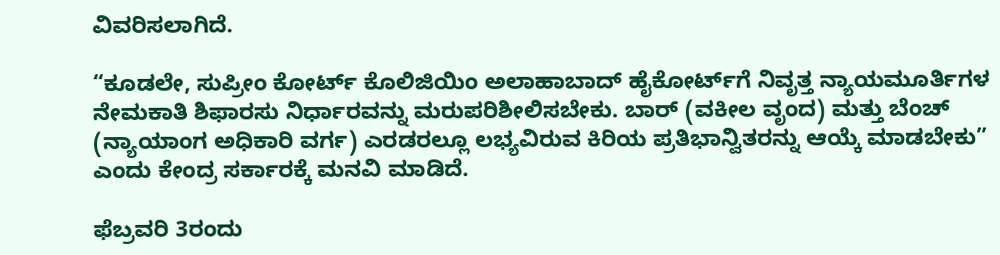ವಿವರಿಸಲಾಗಿದೆ.

“ಕೂಡಲೇ, ಸುಪ್ರೀಂ ಕೋರ್ಟ್ ಕೊಲಿಜಿಯಿಂ ಅಲಾಹಾಬಾದ್ ಹೈಕೋರ್ಟ್‌ಗೆ ನಿವೃತ್ತ ನ್ಯಾಯಮೂರ್ತಿಗಳ ನೇಮಕಾತಿ ಶಿಫಾರಸು ನಿರ್ಧಾರವನ್ನು ಮರುಪರಿಶೀಲಿಸಬೇಕು. ಬಾರ್ (ವಕೀಲ ವೃಂದ) ಮತ್ತು ಬೆಂಚ್ (ನ್ಯಾಯಾಂಗ ಅಧಿಕಾರಿ ವರ್ಗ) ಎರಡರಲ್ಲೂ ಲಭ್ಯವಿರುವ ಕಿರಿಯ ಪ್ರತಿಭಾನ್ವಿತರನ್ನು ಆಯ್ಕೆ ಮಾಡಬೇಕು” ಎಂದು ಕೇಂದ್ರ ಸರ್ಕಾರಕ್ಕೆ ಮನವಿ ಮಾಡಿದೆ.

ಫೆಬ್ರವರಿ 3ರಂದು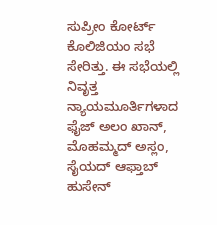ಸುಪ್ರೀಂ ಕೋರ್ಟ್‌ ಕೊಲಿಜಿಯಂ ಸಭೆ ಸೇರಿತ್ತು. ಈ ಸಭೆಯಲ್ಲಿ ನಿವೃತ್ತ ನ್ಯಾಯಮೂರ್ತಿಗಳಾದ ಫೈಜ್‌ ಅಲಂ ಖಾನ್‌, ಮೊಹಮ್ಮದ್‌ ಅಸ್ಲಂ, ಸೈಯದ್‌ ಆಫ್ತಾಬ್‌ ಹುಸೇನ್‌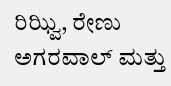ರಿಝ್ವಿ, ರೇಣು ಅಗರವಾಲ್‌ ಮತ್ತು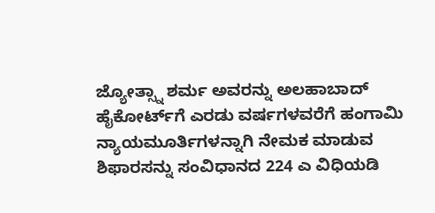ಜ್ಯೋತ್ಸ್ನಾ ಶರ್ಮ ಅವರನ್ನು ಅಲಹಾಬಾದ್‌ ಹೈಕೋರ್ಟ್‌ಗೆ ಎರಡು ವರ್ಷಗಳವರೆಗೆ ಹಂಗಾಮಿ ನ್ಯಾಯಮೂರ್ತಿಗಳನ್ನಾಗಿ ನೇಮಕ ಮಾಡುವ ಶಿಫಾರಸನ್ನು ಸಂವಿಧಾನದ 224 ಎ ವಿಧಿಯಡಿ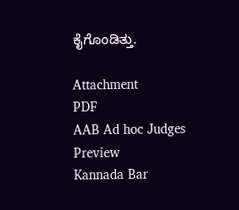ಕೈಗೊಂಡಿತ್ತು.

Attachment
PDF
AAB Ad hoc Judges
Preview
Kannada Bar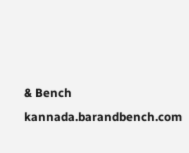& Bench
kannada.barandbench.com